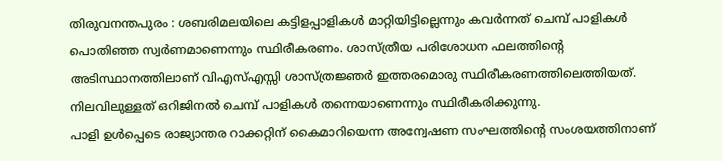തിരുവനന്തപുരം : ശബരിമലയിലെ കട്ടിളപ്പാളികൾ മാറ്റിയിട്ടില്ലെന്നും കവർന്നത് ചെമ്പ് പാളികൾ പൊതിഞ്ഞ സ്വർണമാണെന്നും സ്ഥിരീകരണം. ശാസ്ത്രീയ പരിശോധന ഫലത്തിന്റെ അടിസ്ഥാനത്തിലാണ് വിഎസ്എസ്സി ശാസ്ത്രജ്ഞർ ഇത്തരമൊരു സ്ഥിരീകരണത്തിലെത്തിയത്. നിലവിലുള്ളത് ഒറിജിനൽ ചെമ്പ് പാളികൾ തന്നെയാണെന്നും സ്ഥിരീകരിക്കുന്നു.
പാളി ഉൾപ്പെടെ രാജ്യാന്തര റാക്കറ്റിന് കൈമാറിയെന്ന അന്വേഷണ സംഘത്തിന്റെ സംശയത്തിനാണ്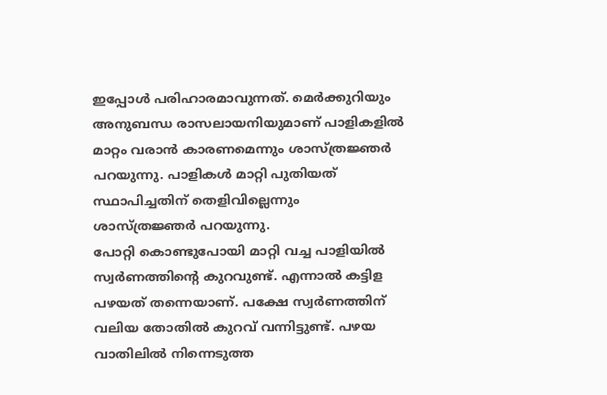ഇപ്പോൾ പരിഹാരമാവുന്നത്. മെർക്കുറിയും അനുബന്ധ രാസലായനിയുമാണ് പാളികളിൽ മാറ്റം വരാൻ കാരണമെന്നും ശാസ്ത്രജ്ഞർ പറയുന്നു. പാളികൾ മാറ്റി പുതിയത് സ്ഥാപിച്ചതിന് തെളിവില്ലെന്നും ശാസ്ത്രജ്ഞർ പറയുന്നു.
പോറ്റി കൊണ്ടുപോയി മാറ്റി വച്ച പാളിയിൽ സ്വർണത്തിന്റെ കുറവുണ്ട്. എന്നാൽ കട്ടിള പഴയത് തന്നെയാണ്. പക്ഷേ സ്വർണത്തിന് വലിയ തോതിൽ കുറവ് വന്നിട്ടുണ്ട്. പഴയ വാതിലിൽ നിന്നെടുത്ത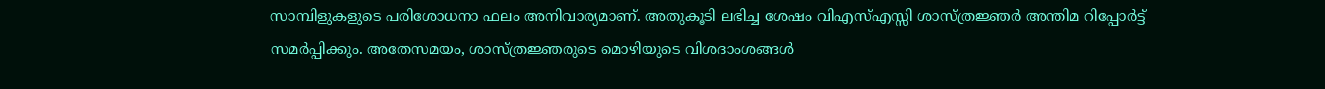സാമ്പിളുകളുടെ പരിശോധനാ ഫലം അനിവാര്യമാണ്. അതുകൂടി ലഭിച്ച ശേഷം വിഎസ്എസ്സി ശാസ്ത്രജ്ഞർ അന്തിമ റിപ്പോർട്ട് സമർപ്പിക്കും. അതേസമയം, ശാസ്ത്രജ്ഞരുടെ മൊഴിയുടെ വിശദാംശങ്ങൾ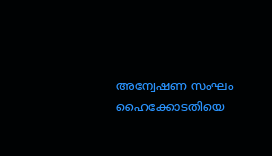അന്വേഷണ സംഘം ഹൈക്കോടതിയെ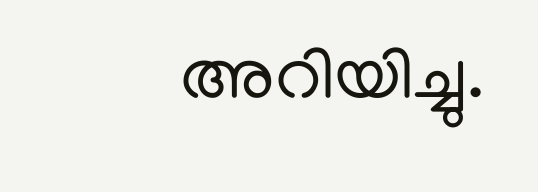അറിയിച്ചു.